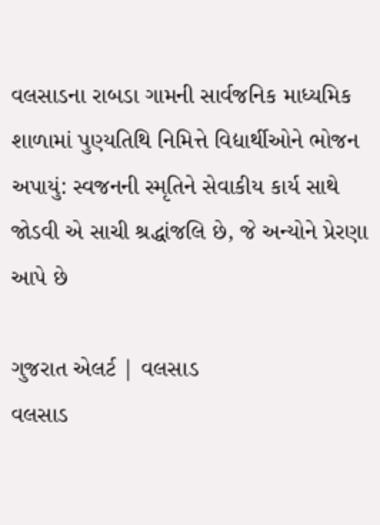વલસાડના રાબડા ગામની સાર્વજનિક માધ્યમિક શાળામાં પુણ્યતિથિ નિમિત્તે વિદ્યાર્થીઓને ભોજન અપાયું: સ્વજનની સ્મૃતિને સેવાકીય કાર્ય સાથે જોડવી એ સાચી શ્રદ્ધાંજલિ છે, જે અન્યોને પ્રેરણા આપે છે

ગુજરાત એલર્ટ | વલસાડ
વલસાડ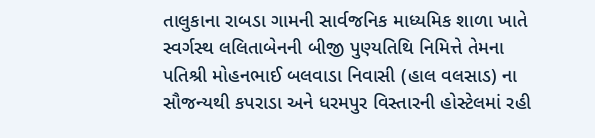તાલુકાના રાબડા ગામની સાર્વજનિક માધ્યમિક શાળા ખાતે સ્વર્ગસ્થ લલિતાબેનની બીજી પુણ્યતિથિ નિમિત્તે તેમના પતિશ્રી મોહનભાઈ બલવાડા નિવાસી (હાલ વલસાડ) ના સૌજન્યથી કપરાડા અને ધરમપુર વિસ્તારની હોસ્ટેલમાં રહી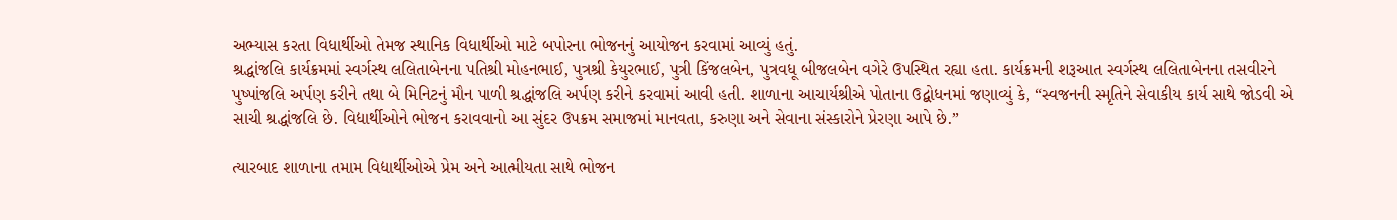અભ્યાસ કરતા વિધાર્થીઓ તેમજ સ્થાનિક વિધાર્થીઓ માટે બપોરના ભોજનનું આયોજન કરવામાં આવ્યું હતું.
શ્રદ્ધાંજલિ કાર્યક્રમમાં સ્વર્ગસ્થ લલિતાબેનના પતિશ્રી મોહનભાઈ, પુત્રશ્રી કેયુરભાઈ, પુત્રી કિંજલબેન, પુત્રવધૂ બીજલબેન વગેરે ઉપસ્થિત રહ્યા હતા. કાર્યક્રમની શરૂઆત સ્વર્ગસ્થ લલિતાબેનના તસવીરને પુષ્પાંજલિ અર્પણ કરીને તથા બે મિનિટનું મૌન પાળી શ્રદ્ધાંજલિ અર્પણ કરીને કરવામાં આવી હતી. શાળાના આચાર્યશ્રીએ પોતાના ઉદ્બોધનમાં જણાવ્યું કે, “સ્વજનની સ્મૃતિને સેવાકીય કાર્ય સાથે જોડવી એ સાચી શ્રદ્ધાંજલિ છે. વિદ્યાર્થીઓને ભોજન કરાવવાનો આ સુંદર ઉપક્રમ સમાજમાં માનવતા, કરુણા અને સેવાના સંસ્કારોને પ્રેરણા આપે છે.”

ત્યારબાદ શાળાના તમામ વિદ્યાર્થીઓએ પ્રેમ અને આત્મીયતા સાથે ભોજન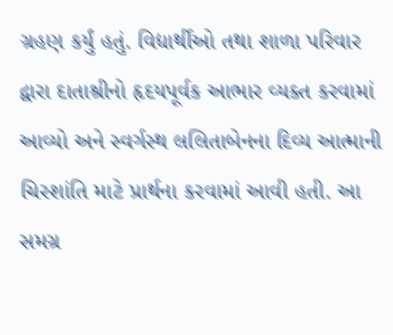ગ્રહણ કર્યું હતું. વિદ્યાર્થીઓ તથા શાળા પરિવાર દ્વારા દાતાશ્રીનો હૃદયપૂર્વક આભાર વ્યક્ત કરવામાં આવ્યો અને સ્વર્ગસ્થ લલિતાબેનના દિવ્ય આત્માની ચિરશાંતિ માટે પ્રાર્થના કરવામાં આવી હતી. આ સમગ્ર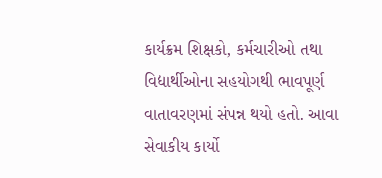કાર્યક્રમ શિક્ષકો, કર્મચારીઓ તથા વિદ્યાર્થીઓના સહયોગથી ભાવપૂર્ણ વાતાવરણમાં સંપન્ન થયો હતો. આવા સેવાકીય કાર્યો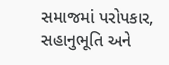સમાજમાં પરોપકાર, સહાનુભૂતિ અને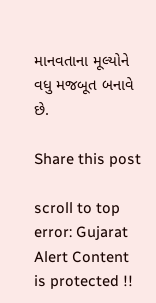માનવતાના મૂલ્યોને વધુ મજબૂત બનાવે છે.

Share this post

scroll to top
error: Gujarat Alert Content is protected !!